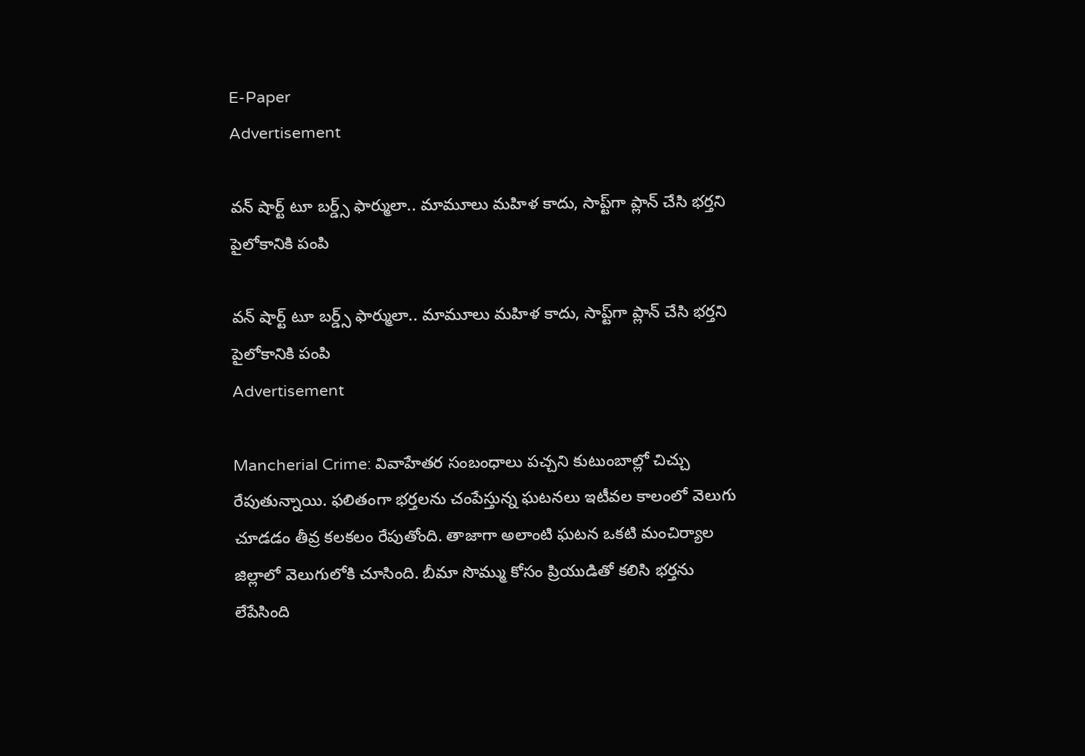E-Paper
Advertisement

వన్ షార్ట్ టూ బర్డ్స్ ఫార్ములా.. మామూలు మహిళ కాదు, సాప్ట్‌గా ప్లాన్ చేసి భర్తని పైలోకానికి పంపి

వన్ షార్ట్ టూ బర్డ్స్ ఫార్ములా.. మామూలు మహిళ కాదు, సాప్ట్‌గా ప్లాన్ చేసి భర్తని పైలోకానికి పంపి
Advertisement

Mancherial Crime: వివాహేతర సంబంధాలు పచ్చని కుటుంబాల్లో చిచ్చు రేపుతున్నాయి. ఫలితంగా భర్తలను చంపేస్తున్న ఘటనలు ఇటీవల కాలంలో వెలుగు చూడడం తీవ్ర కలకలం రేపుతోంది. తాజాగా అలాంటి ఘటన ఒకటి మంచిర్యాల జిల్లాలో వెలుగులోకి చూసింది. బీమా సొమ్ము కోసం ప్రియుడితో కలిసి భర్తను లేపేసింది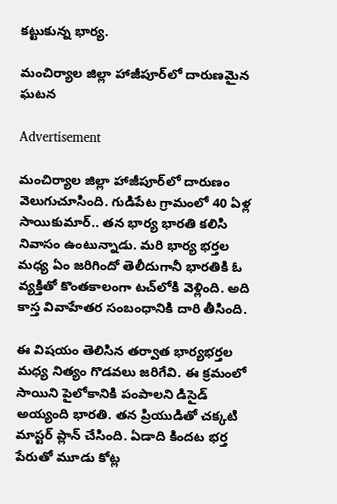కట్టుకున్న భార్య.

మంచిర్యాల జిల్లా హాజీపూర్‌లో దారుణమైన ఘటన

Advertisement

మంచిర్యాల జిల్లా హాజీపూర్‌లో దారుణం వెలుగుచూసింది. గుడిపేట గ్రామంలో 40 ఏళ్ల సాయికుమార్‌.. తన భార్య భారతి కలిసి నివాసం ఉంటున్నాడు. మరి భార్య భర్తల మధ్య ఏం జరిగిందో తెలీదుగానీ భారతికి ఓ వ్యక్తితో కొంతకాలంగా టచ్‌లోకి వెళ్లింది. అది కాస్త వివాహేతర సంబంధానికి దారి తీసింది.

ఈ విషయం తెలిసిన తర్వాత భార్యభర్తల మధ్య నిత్యం గొడవలు జరిగేవి. ఈ క్రమంలో సాయిని పైలోకానికి పంపాలని డిసైడ్ అయ్యంది భారతి. తన ప్రియుడితో చక్కటి మాస్టర్ ప్లాన్ చేసింది. ఏడాది కిందట భర్త పేరుతో మూడు కోట్ల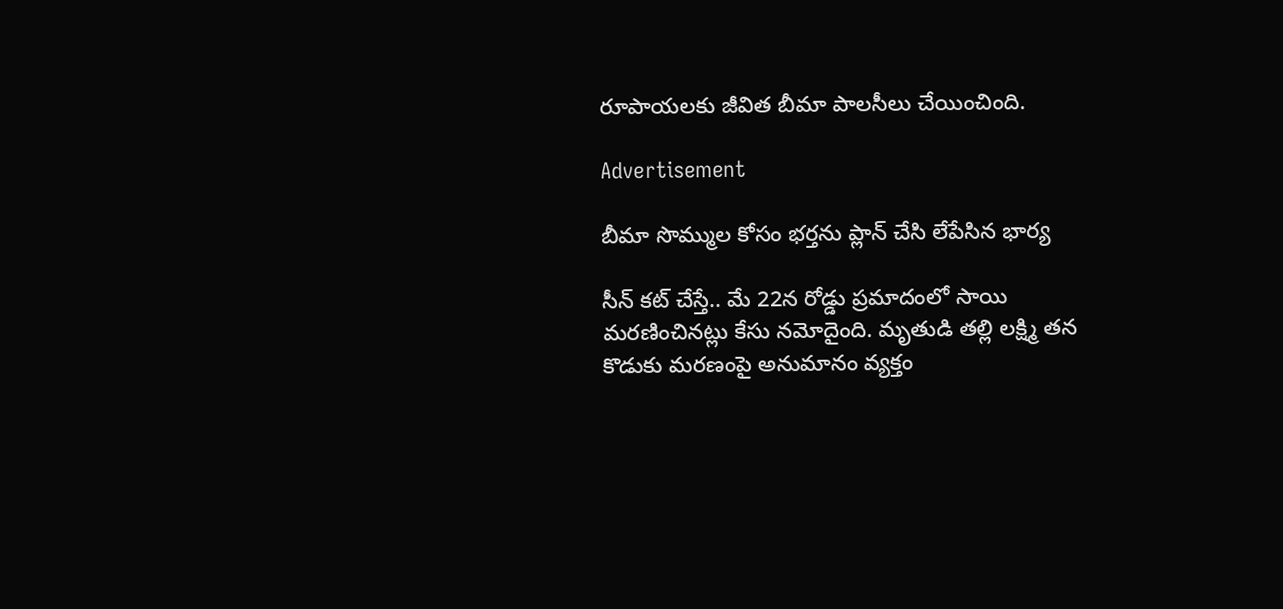రూపాయలకు జీవిత బీమా పాలసీలు చేయించింది.

Advertisement

బీమా సొమ్ముల కోసం భర్తను ప్లాన్ చేసి లేపేసిన భార్య

సీన్ కట్ చేస్తే.. మే 22న రోడ్డు ప్రమాదంలో సాయి మరణించినట్లు కేసు నమోదైంది. మృతుడి తల్లి లక్ష్మి తన కొడుకు మరణంపై అనుమానం వ్యక్తం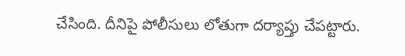చేసింది. దీనిపై పోలీసులు లోతుగా దర్యాప్తు చేపట్టారు.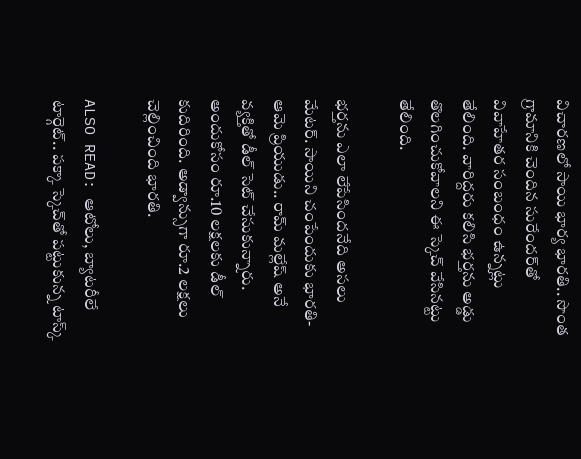విచారణలో సాయి భార్య భారతి.. సొంత గ్రామానికి చెందిన సురేందర్‌తో వివాహేతర సంబంధం ఉన్నట్లు తేలింది. వారిద్దరు కలిసి భర్తను అడ్డు తొలగించుకోవాలని ఈ స్కెచ్ వేసినట్టు తేలింది.

భర్తను ఎలా లేపేసిందనేది అసలు మేటర్. సాయిని చంపేందుకు భారతి-ఆమె ప్రియుడు.. రామ్ మల్లేష్ అనే వ్యక్తితో డీల్ సెట్ చేసుకున్నారు. అందుకోసం రూ.10 లక్షలకు డీల్ కుదిరింది. అడ్వాన్సుగా రూ.2 లక్షలు చెల్లించింది భారతి.

ALSO READ: ఆటోలు, బ్యాటరీలే టార్గెట్.. పక్కా స్కెచ్‌తో పట్టుకున్న టాస్క్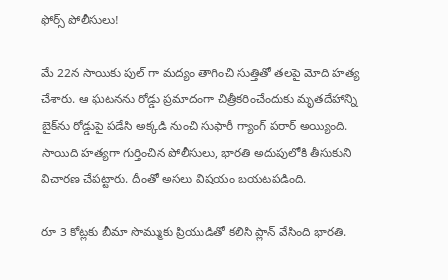ఫోర్స్ పోలీసులు!

మే 22న సాయికు పుల్ గా మద్యం తాగించి సుత్తితో తలపై మోది హత్య చేశారు. ఆ ఘటనను రోడ్డు ప్రమాదంగా చిత్రీకరించేందుకు మృతదేహాన్ని బైక్‌ను రోడ్డుపై పడేసి అక్కడి నుంచి సుఫారీ గ్యాంగ్ పరార్ అయ్యింది. సాయిది హత్యగా గుర్తించిన పోలీసులు, భారతి అదుపులోకి తీసుకుని విచారణ చేపట్టారు. దీంతో అసలు విషయం బయటపడింది.

రూ 3 కోట్లకు బీమా సొమ్ముకు ప్రియుడితో కలిసి ప్లాన్‌ వేసింది భారతి.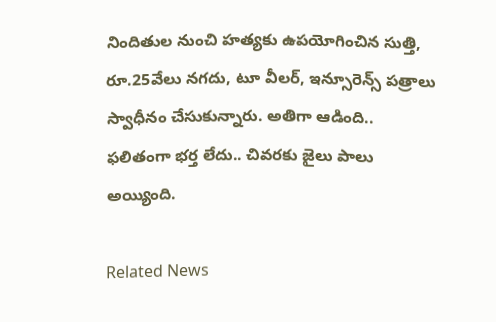నిందితుల నుంచి హత్యకు ఉపయోగించిన సుత్తి, రూ.25వేలు నగదు, టూ వీలర్, ఇన్సూరెన్స్‌ పత్రాలు స్వాధీనం చేసుకున్నారు. అతిగా ఆడింది.. ఫలితంగా భర్త లేదు.. చివరకు జైలు పాలు అయ్యింది.

Related News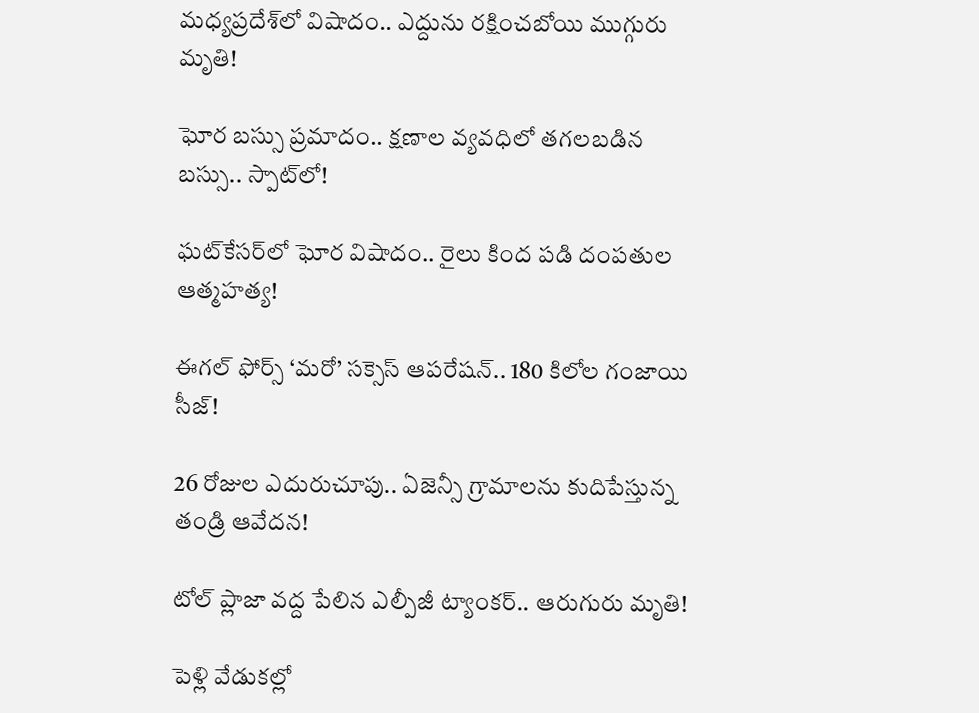మధ్యప్రదేశ్‌లో విషాదం.. ఎద్దును రక్షించబోయి ముగ్గురు మృతి!

ఘోర బస్సు ప్రమాదం.. క్షణాల వ్యవధిలో తగలబడిన బస్సు.. స్పాట్‌లో!

ఘట్‌కేసర్‌లో ఘోర విషాదం.. రైలు కింద పడి దంపతుల ఆత్మహత్య!

ఈగల్ ఫోర్స్ ‘మరో’ సక్సెస్ ఆపరేషన్.. 180 కిలోల గంజాయి సీజ్!

26 రోజుల ఎదురుచూపు.. ఏజెన్సీ గ్రామాలను కుదిపేస్తున్న తండ్రి ఆవేదన!

టోల్ ప్లాజా వద్ద పేలిన ఎల్పీజీ ట్యాంకర్.. ఆరుగురు మృతి!

పెళ్లి వేడుకల్లో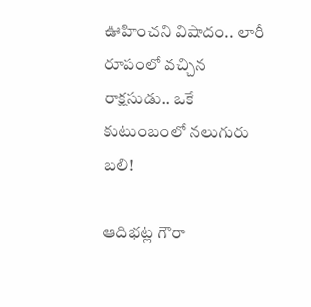ఊహించని విషాదం.. లారీ రూపంలో వచ్చిన రాక్షసుడు.. ఒకే కుటుంబంలో నలుగురు బలి!

ఆదిభట్ల గౌరా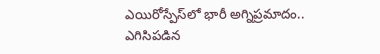ఎయిరోస్పేస్‌లో భారీ అగ్నిప్రమాదం.. ఎగిసిపడిన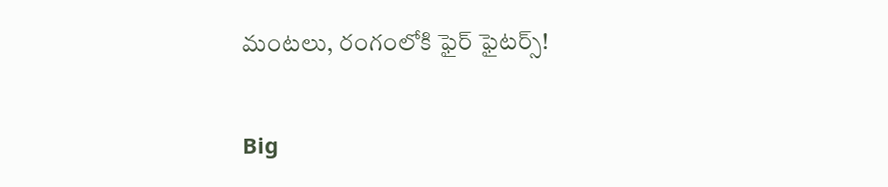మంటలు, రంగంలోకి ఫైర్ ఫైటర్స్!

Big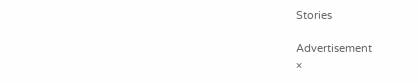Stories

Advertisement
×